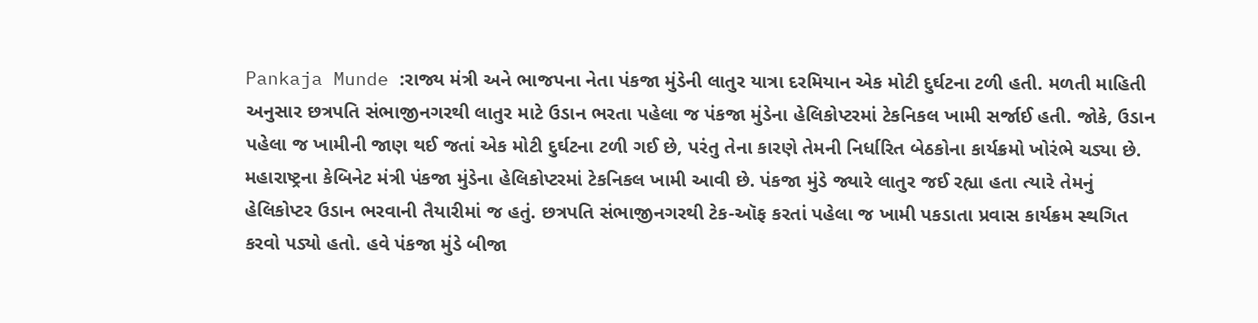Pankaja Munde :રાજ્ય મંત્રી અને ભાજપના નેતા પંકજા મુંડેની લાતુર યાત્રા દરમિયાન એક મોટી દુર્ઘટના ટળી હતી. મળતી માહિતી અનુસાર છત્રપતિ સંભાજીનગરથી લાતુર માટે ઉડાન ભરતા પહેલા જ પંકજા મુંડેના હેલિકોપ્ટરમાં ટેકનિકલ ખામી સર્જાઈ હતી. જોકે, ઉડાન પહેલા જ ખામીની જાણ થઈ જતાં એક મોટી દુર્ઘટના ટળી ગઈ છે, પરંતુ તેના કારણે તેમની નિર્ધારિત બેઠકોના કાર્યક્રમો ખોરંભે ચડ્યા છે. મહારાષ્ટ્રના કેબિનેટ મંત્રી પંકજા મુંડેના હેલિકોપ્ટરમાં ટેકનિકલ ખામી આવી છે. પંકજા મુંડે જ્યારે લાતુર જઈ રહ્યા હતા ત્યારે તેમનું હેલિકોપ્ટર ઉડાન ભરવાની તૈયારીમાં જ હતું. છત્રપતિ સંભાજીનગરથી ટેક-ઑફ કરતાં પહેલા જ ખામી પકડાતા પ્રવાસ કાર્યક્રમ સ્થગિત કરવો પડ્યો હતો. હવે પંકજા મુંડે બીજા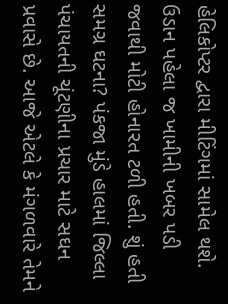હેલિકોપ્ટર દ્વારા મીટિંગમાં સામેલ થશે. ઉડાન પહેલા જ ખામીની ખબર પડી જવાથી મોટી હોનારત ટળી હતી. શું હતી સમગ્ર ઘટના? પંકજા મુંડે હાલમાં જિલ્લા પંચાયતની ચૂંટણીના પ્રચાર માટે સઘન પ્રવાસે છે. આજે એટલે કે મંગળવારે તેમને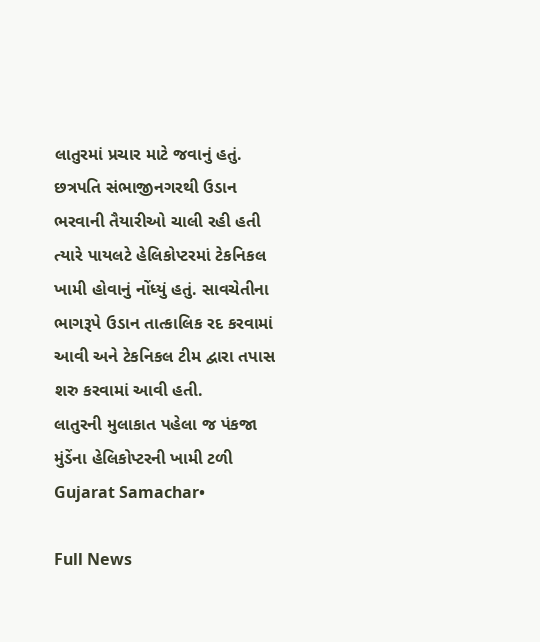લાતુરમાં પ્રચાર માટે જવાનું હતું. છત્રપતિ સંભાજીનગરથી ઉડાન ભરવાની તૈયારીઓ ચાલી રહી હતી ત્યારે પાયલટે હેલિકોપ્ટરમાં ટેકનિકલ ખામી હોવાનું નોંધ્યું હતું. સાવચેતીના ભાગરૂપે ઉડાન તાત્કાલિક રદ કરવામાં આવી અને ટેકનિકલ ટીમ દ્વારા તપાસ શરુ કરવામાં આવી હતી.
લાતુરની મુલાકાત પહેલા જ પંકજા મુંડેંના હેલિકોપ્ટરની ખામી ટળી
Gujarat Samachar•

Full News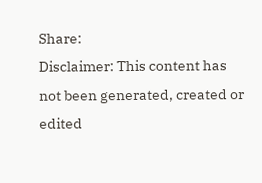Share:
Disclaimer: This content has not been generated, created or edited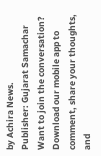by Achira News.
Publisher: Gujarat Samachar
Want to join the conversation?
Download our mobile app to comment, share your thoughts, and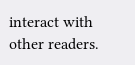interact with other readers.